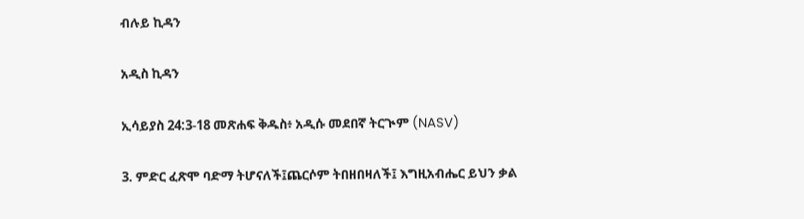ብሉይ ኪዳን

አዲስ ኪዳን

ኢሳይያስ 24:3-18 መጽሐፍ ቅዱስ፥ አዲሱ መደበኛ ትርጒም (NASV)

3. ምድር ፈጽሞ ባድማ ትሆናለች፤ጨርሶም ትበዘበዛለች፤ እግዚአብሔር ይህን ቃል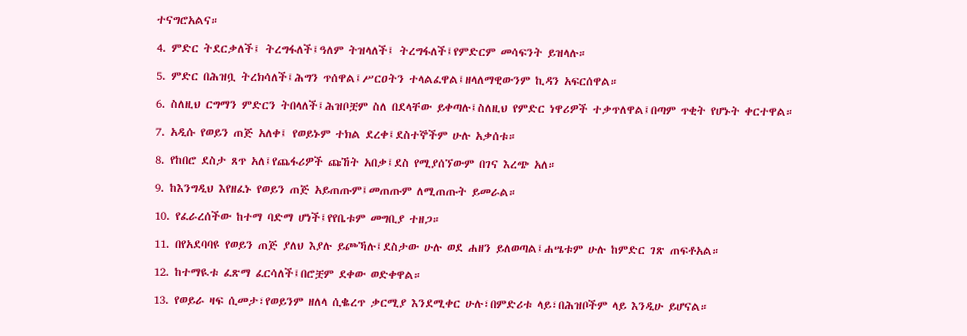ተናግሮአልና።

4. ምድር ትደርቃለች፤ ትረግፋለች፤ዓለም ትዝላለች፤ ትረግፋለች፤የምድርም መሳፍንት ይዝላሉ።

5. ምድር በሕዝቧ ትረክሳለች፤ሕግን ጥሰዋል፤ሥርዐትን ተላልፈዋል፤ዘላለማዊውንም ኪዳን አፍርሰዋል።

6. ስለዚህ ርግማን ምድርን ትበላለች፤ሕዝቦቿም ስለ በደላቸው ይቀጣሉ፤ስለዚህ የምድር ነዋሪዎች ተቃጥለዋል፤በጣም ጥቂት የሆኑት ቀርተዋል።

7. አዲሱ የወይን ጠጅ አለቀ፤ የወይኑም ተክል ደረቀ፤ደስተኞችም ሁሉ አቃሰቱ።

8. የከበሮ ደስታ ጸጥ አለ፤የጨፋሪዎች ጩኸት አበቃ፤ደስ የሚያሰኘውም በገና እረጭ አለ።

9. ከእንግዲህ እየዘፈኑ የወይን ጠጅ አይጠጡም፤መጠጡም ለሚጠጡት ይመራል።

10. የፈራረሰችው ከተማ ባድማ ሆነች፤የየቤቱም መግቢያ ተዘጋ።

11. በየአደባባዩ የወይን ጠጅ ያለህ እያሉ ይጮኻሉ፤ደስታው ሁሉ ወደ ሐዘን ይለወጣል፤ሐሤቱም ሁሉ ከምድር ገጽ ጠፍቶአል።

12. ከተማዪቱ ፈጽማ ፈርሳለች፤በሮቿም ደቀው ወድቀዋል።

13. የወይራ ዛፍ ሲመታ፣የወይንም ዘለላ ሲቈረጥ ቃርሚያ እንደሚቀር ሁሉ፣በምድሪቱ ላይ፣በሕዝቦችም ላይ እንዲሁ ይሆናል።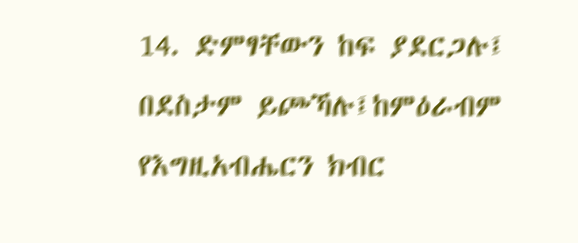14. ድምፃቸውን ከፍ ያደርጋሉ፤ በደስታም ይጮኻሉ፤ከምዕራብም የእግዚአብሔርን ክብር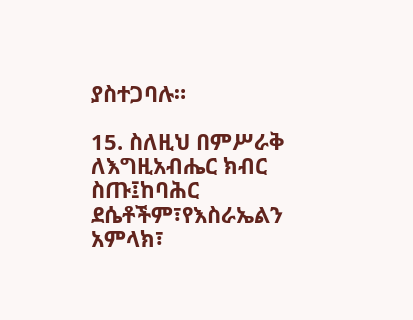ያስተጋባሉ።

15. ስለዚህ በምሥራቅ ለእግዚአብሔር ክብር ስጡ፤ከባሕር ደሴቶችም፣የእስራኤልን አምላክ፣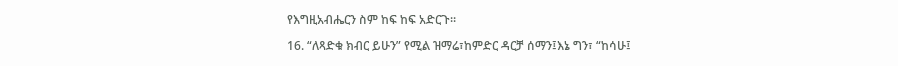የእግዚአብሔርን ስም ከፍ ከፍ አድርጉ።

16. “ለጻድቁ ክብር ይሁን” የሚል ዝማሬ፣ከምድር ዳርቻ ሰማን፤እኔ ግን፣ “ከሳሁ፤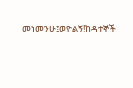መነመንሁ፤ወዮልኝ!ከዳተኞች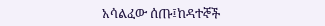አሳልፈው ሰጡ፤ከዳተኞች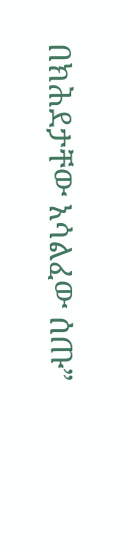በክሕደታቸው አሳልፈው ሰጡ”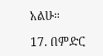አልሁ።

17. በምድር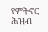የምትኖር ሕዝብ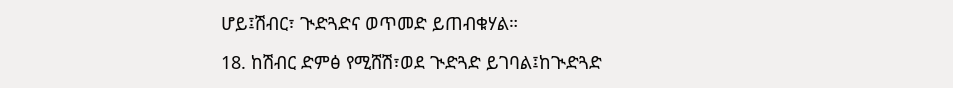ሆይ፤ሽብር፣ ጒድጓድና ወጥመድ ይጠብቁሃል።

18. ከሽብር ድምፅ የሚሸሽ፣ወደ ጒድጓድ ይገባል፤ከጒድጓድ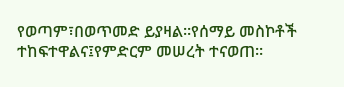የወጣም፣በወጥመድ ይያዛል።የሰማይ መስኮቶች ተከፍተዋልና፤የምድርም መሠረት ተናወጠ።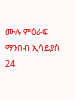ሙሉ ምዕራፍ ማንበብ ኢሳይያስ 24